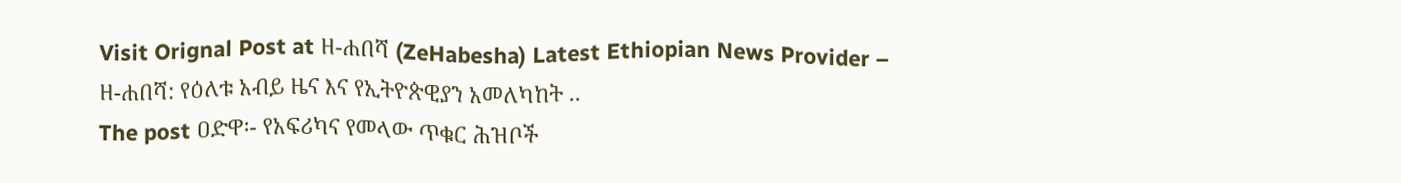Visit Orignal Post at ዘ-ሐበሻ (ZeHabesha) Latest Ethiopian News Provider – ዘ-ሐበሻ: የዕለቱ አብይ ዜና እና የኢትዮጵዊያን አመለካከት ..
The post ዐድዋ፡- የአፍሪካና የመላው ጥቁር ሕዝቦች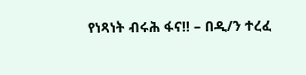የነጻነት ብሩሕ ፋና!! – በዲ/ን ተረፈ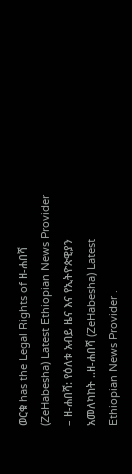ወርቁ has the Legal Rights of ዘ-ሐበሻ (ZeHabesha) Latest Ethiopian News Provider – ዘ-ሐበሻ: የዕለቱ አብይ ዜና እና የኢትዮጵዊያን አመለካከት ..ዘ-ሐበሻ (ZeHabesha) Latest Ethiopian News Provider .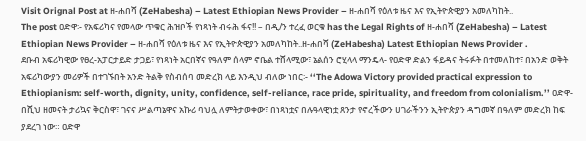Visit Orignal Post at ዘ-ሐበሻ (ZeHabesha) – Latest Ethiopian News Provider – ዘ-ሐበሻ የዕለቱ ዜና እና የኢትዮጵዊያን አመለካከት..
The post ዐድዋ፡- የአፍሪካና የመላው ጥቁር ሕዝቦች የነጻነት ብሩሕ ፋና!! – በዲ/ን ተረፈ ወርቁ has the Legal Rights of ዘ-ሐበሻ (ZeHabesha) – Latest Ethiopian News Provider – ዘ-ሐበሻ የዕለቱ ዜና እና የኢትዮጵዊያን አመለካከት..ዘ-ሐበሻ (ZeHabesha) Latest Ethiopian News Provider .
ደቡብ አፍሪካዊው የፀረ-አፓርታይድ ታጋይ፣ የነጻነት አርበኛና የዓለም ሰላም ኖቤል ተሸላሚው፣ ኔልሰን ሮሂላላ ማንዴላ- የዐድዋ ድልን ፋይዳና ትሩፉት በተመለከተ፣ በአንድ ወቅት አፍሪካውያን መሪዎች በተገኙበት አንድ ትልቅ የስብሰባ መድረክ ላይ እንዲህ ብለው ነበር፡- ‘‘The Adowa Victory provided practical expression to Ethiopianism: self-worth, dignity, unity, confidence, self-reliance, race pride, spirituality, and freedom from colonialism.’’ ዐድዋ- በሺህ ዘመናት ታሪኳና ቅርስዋ፣ ገናና ሥልጣኔዋና አኩሪ ባህሏ ለምትታወቀው፣ በነጻነቷና በሉዓላዊነቷ ጸንታ የኖረችውን ሀገራችንን ኢትዮጵያን ዳግመኛ በዓለም መድረክ ከፍ ያደረገ ነው። ዐድዋ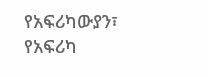የአፍሪካውያን፣ የአፍሪካ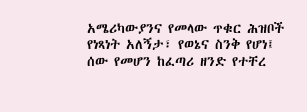አሜሪካውያንና የመላው ጥቁር ሕዝቦች የነጻነት አለኝታ፣ የወኔና ስንቅ የሆነ፤ ሰው የመሆን ከፈጣሪ ዘንድ የተቸረ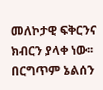መለኮታዊ ፍቅርንና ክብርን ያላቀ ነው፡፡ በርግጥም ኔልሰን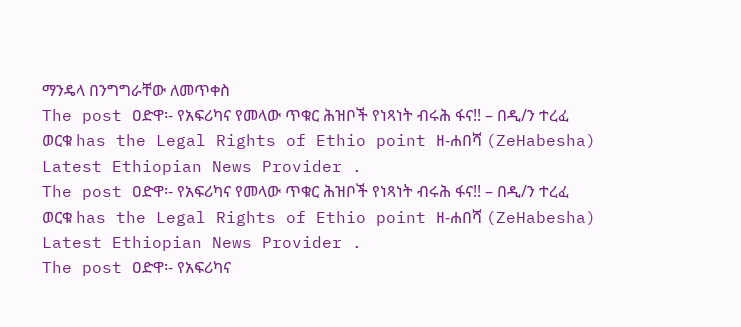ማንዴላ በንግግራቸው ለመጥቀስ
The post ዐድዋ፡- የአፍሪካና የመላው ጥቁር ሕዝቦች የነጻነት ብሩሕ ፋና!! – በዲ/ን ተረፈ ወርቁ has the Legal Rights of Ethio point ዘ-ሐበሻ (ZeHabesha) Latest Ethiopian News Provider .
The post ዐድዋ፡- የአፍሪካና የመላው ጥቁር ሕዝቦች የነጻነት ብሩሕ ፋና!! – በዲ/ን ተረፈ ወርቁ has the Legal Rights of Ethio point ዘ-ሐበሻ (ZeHabesha) Latest Ethiopian News Provider .
The post ዐድዋ፡- የአፍሪካና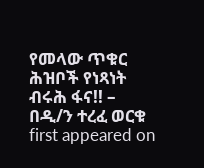የመላው ጥቁር ሕዝቦች የነጻነት ብሩሕ ፋና!! – በዲ/ን ተረፈ ወርቁ first appeared on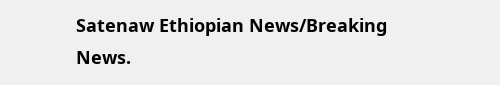Satenaw Ethiopian News/Breaking News.